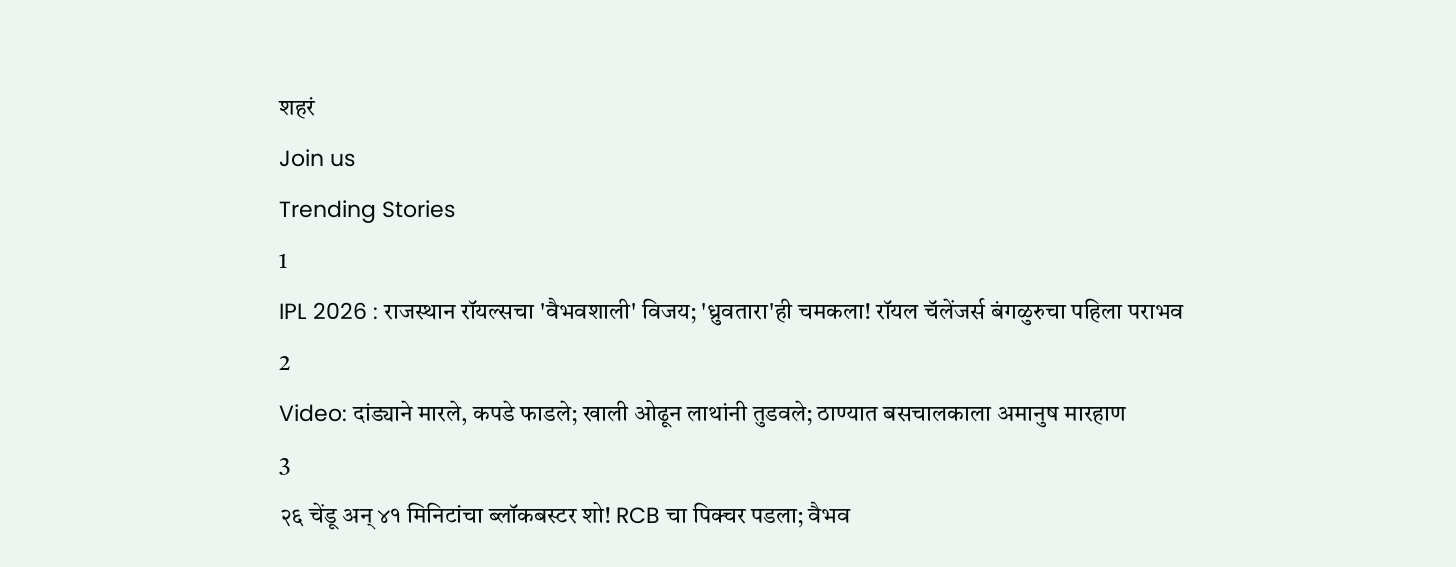शहरं
Join us
Trending Stories
1
IPL 2026 : राजस्थान रॉयल्सचा 'वैभवशाली' विजय; 'ध्रुवतारा'ही चमकला! रॉयल चॅलेंजर्स बंगळुरुचा पहिला पराभव
2
Video: दांड्याने मारले, कपडे फाडले; खाली ओढून लाथांनी तुडवले; ठाण्यात बसचालकाला अमानुष मारहाण
3
२६ चेंडू अन् ४१ मिनिटांचा ब्लॉकबस्टर शो! RCB चा पिक्चर पडला; वैभव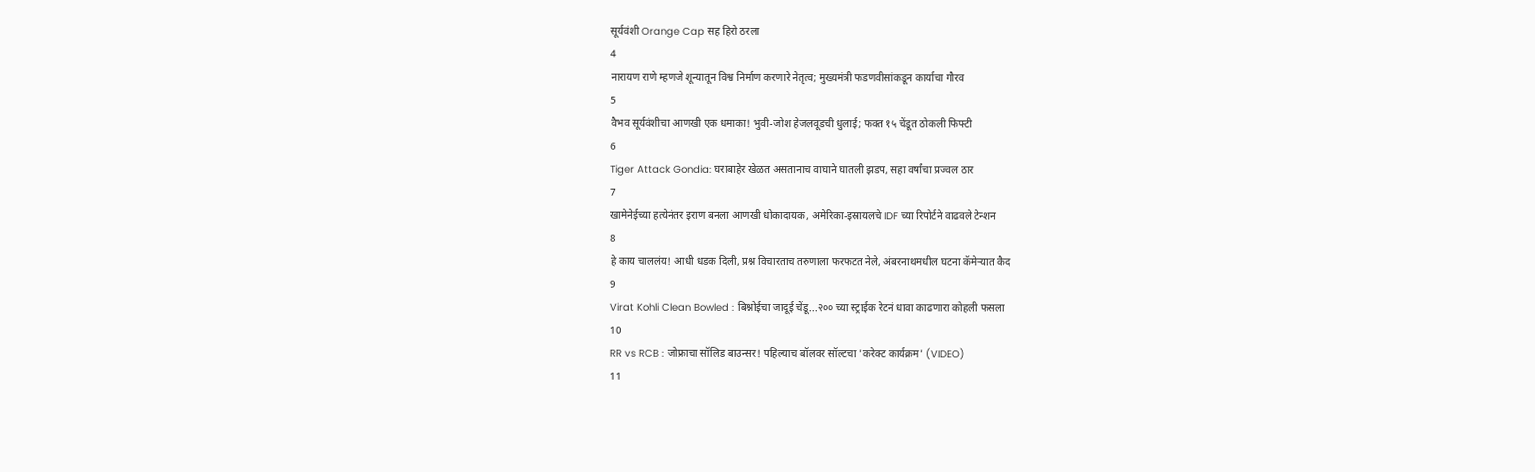सूर्यवंशी Orange Cap सह हिरो ठरला
4
नारायण राणे म्हणजे शून्यातून विश्व निर्माण करणारे नेतृत्व; मुख्यमंत्री फडणवीसांकडून कार्याचा गौरव
5
वैभव सूर्यवंशीचा आणखी एक धमाका! भुवी-जोश हेजलवूडची धुलाई; फक्त १५ चेंडूत ठोकली फिफ्टी
6
Tiger Attack Gondia: घराबाहेर खेळत असतानाच वाघाने घातली झडप, सहा वर्षांचा प्रज्वल ठार
7
खामेनेईच्या हत्येनंतर इराण बनला आणखी धोकादायक, अमेरिका-इस्रायलचे IDF च्या रिपोर्टने वाढवले टेन्शन
8
हे काय चाललंय! आधी धडक दिली, प्रश्न विचारताच तरुणाला फरफटत नेले, अंबरनाथमधील घटना कॅमेऱ्यात कैद
9
Virat Kohli Clean Bowled : बिश्नोईचा जादूई चेंडू...२०० च्या स्ट्राईक रेटनं धावा काढणारा कोहली फसला
10
RR vs RCB : जोफ्राचा सॉलिड बाउन्सर! पहिल्याच बॉलवर सॉल्टचा 'करेक्ट कार्यक्रम' (VIDEO)
11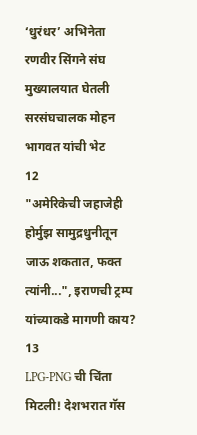‘धुरंधर’ अभिनेता रणवीर सिंगने संघ मुख्यालयात घेतली सरसंघचालक मोहन भागवत यांची भेट
12
"अमेरिकेची जहाजेही होर्मुझ सामुद्रधुनीतून जाऊ शकतात, फक्त त्यांनी...", इराणची ट्रम्प यांच्याकडे मागणी काय?
13
LPG-PNG ची चिंता मिटली! देशभरात गॅस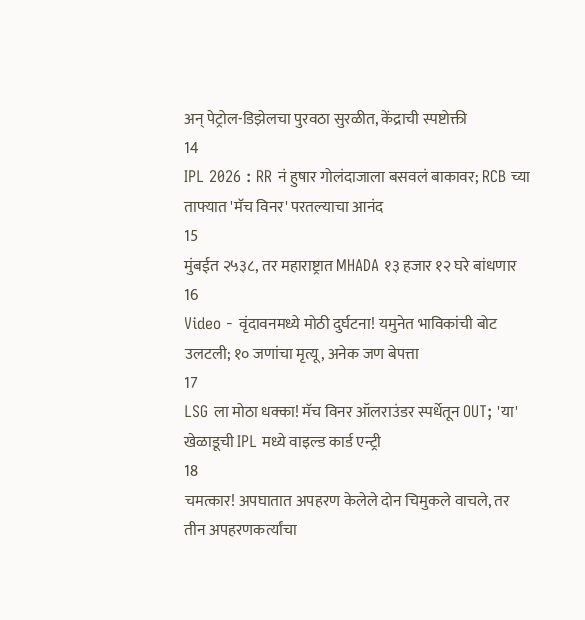अन् पेट्रोल-डिझेलचा पुरवठा सुरळीत, केंद्राची स्पष्टोक्ती
14
IPL 2026 : RR नं हुषार गोलंदाजाला बसवलं बाकावर; RCB च्या ताफ्यात 'मॅच विनर' परतल्याचा आनंद
15
मुंबईत २५३८, तर महाराष्ट्रात MHADA १३ हजार १२ घरे बांधणार
16
Video - वृंदावनमध्ये मोठी दुर्घटना! यमुनेत भाविकांची बोट उलटली; १० जणांचा मृत्यू, अनेक जण बेपत्ता
17
LSG ला मोठा धक्का! मॅच विनर ऑलराउंडर स्पर्धेतून OUT; 'या' खेळाडूची IPL मध्ये वाइल्ड कार्ड एन्ट्री
18
चमत्कार! अपघातात अपहरण केलेले दोन चिमुकले वाचले, तर तीन अपहरणकर्त्यांचा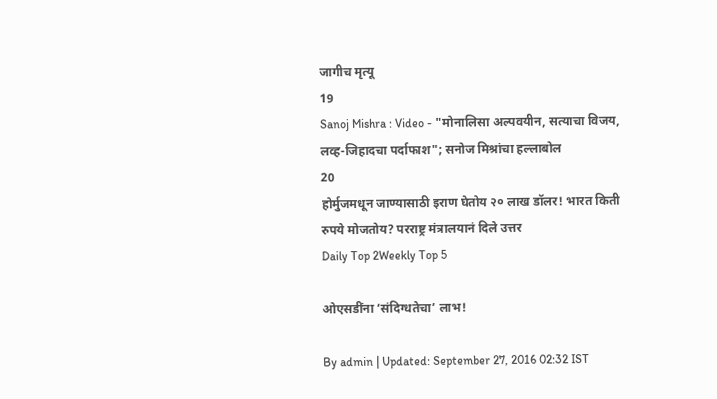जागीच मृत्यू
19
Sanoj Mishra : Video - "मोनालिसा अल्पवयीन, सत्याचा विजय, लव्ह-जिहादचा पर्दाफाश"; सनोज मिश्रांचा हल्लाबोल
20
होर्मुजमधून जाण्यासाठी इराण घेतोय २० लाख डॉलर! भारत किती रुपये मोजतोय? परराष्ट्र मंत्रालयानं दिले उत्तर
Daily Top 2Weekly Top 5

ओएसडींना ‘संदिग्धतेचा’ लाभ!

By admin | Updated: September 27, 2016 02:32 IST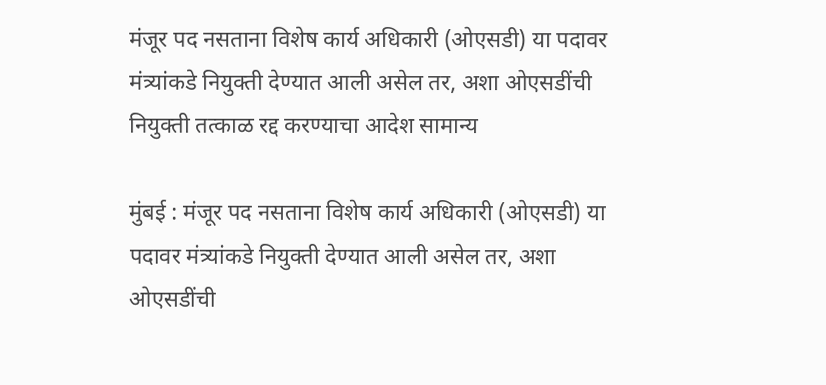मंजूर पद नसताना विशेष कार्य अधिकारी (ओएसडी) या पदावर मंत्र्यांकडे नियुक्ती देण्यात आली असेल तर, अशा ओएसडींची नियुक्ती तत्काळ रद्द करण्याचा आदेश सामान्य

मुंबई : मंजूर पद नसताना विशेष कार्य अधिकारी (ओएसडी) या पदावर मंत्र्यांकडे नियुक्ती देण्यात आली असेल तर, अशा ओएसडींची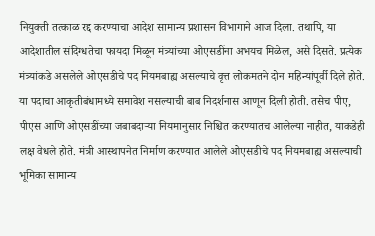नियुक्ती तत्काळ रद्द करण्याचा आदेश सामान्य प्रशासन विभागाने आज दिला. तथापि, या आदेशातील संदिग्धतेचा फायदा मिळून मंत्र्यांच्या ओएसडींना अभयच मिळेल, असे दिसते. प्रत्येक मंत्र्यांकडे असलेले ओएसडीचे पद नियमबाह्य असल्याचे वृत्त लोकमतने दोन महिन्यांपूर्वी दिले होते. या पदाचा आकृतीबंधामध्ये समावेश नसल्याची बाब निदर्शनास आणून दिली होती. तसेच पीए, पीएस आणि ओएसडींच्या जबाबदाऱ्या नियमानुसार निश्चित करण्यातच आलेल्या नाहीत, याकडेही लक्ष वेधले होते. मंत्री आस्थापनेत निर्माण करण्यात आलेले ओएसडीचे पद नियमबाह्य असल्याची भूमिका सामान्य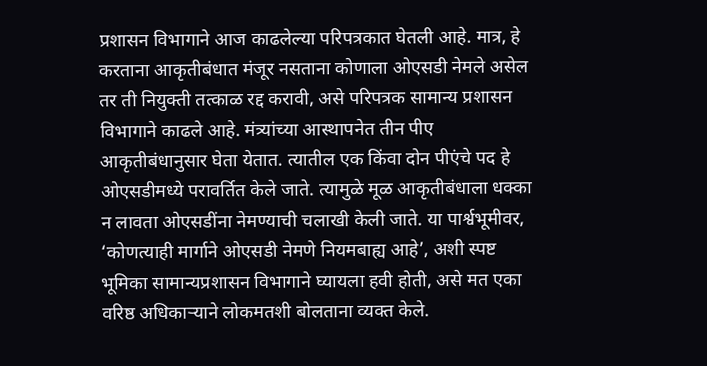प्रशासन विभागाने आज काढलेल्या परिपत्रकात घेतली आहे. मात्र, हे करताना आकृतीबंधात मंजूर नसताना कोणाला ओएसडी नेमले असेल तर ती नियुक्ती तत्काळ रद्द करावी, असे परिपत्रक सामान्य प्रशासन विभागाने काढले आहे. मंत्र्यांच्या आस्थापनेत तीन पीए आकृतीबंधानुसार घेता येतात. त्यातील एक किंवा दोन पीएंचे पद हे ओएसडीमध्ये परावर्तित केले जाते. त्यामुळे मूळ आकृतीबंधाला धक्का न लावता ओएसडींना नेमण्याची चलाखी केली जाते. या पार्श्वभूमीवर, ‘कोणत्याही मार्गाने ओएसडी नेमणे नियमबाह्य आहे’, अशी स्पष्ट भूमिका सामान्यप्रशासन विभागाने घ्यायला हवी होती, असे मत एका वरिष्ठ अधिकाऱ्याने लोकमतशी बोलताना व्यक्त केले.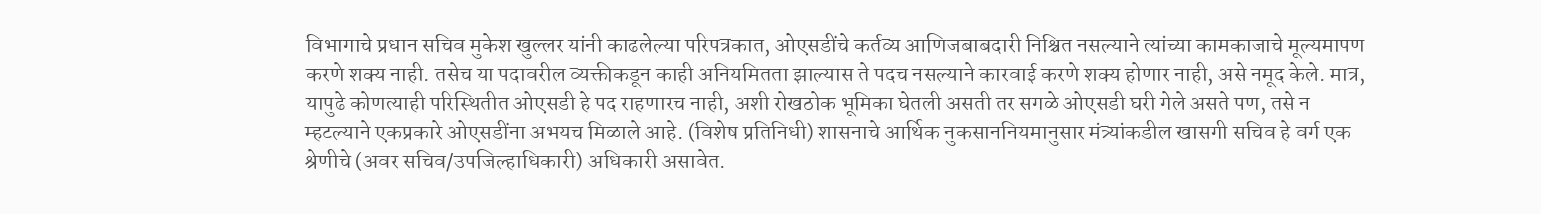विभागाचे प्रधान सचिव मुकेश खुल्लर यांनी काढलेल्या परिपत्रकात, ओएसडींचे कर्तव्य आणिजबाबदारी निश्चित नसल्याने त्यांच्या कामकाजाचे मूल्यमापण करणे शक्य नाही. तसेच या पदावरील व्यक्तीकडून काही अनियमितता झाल्यास ते पदच नसल्याने कारवाई करणे शक्य होणार नाही, असे नमूद केले. मात्र, यापुढे कोणत्याही परिस्थितीत ओएसडी हे पद राहणारच नाही, अशी रोखठोक भूमिका घेतली असती तर सगळे ओएसडी घरी गेले असते पण, तसे न म्हटल्याने एकप्रकारे ओएसडींना अभयच मिळाले आहे. (विशेष प्रतिनिधी) शासनाचे आर्थिक नुकसाननियमानुसार मंत्र्यांकडील खासगी सचिव हे वर्ग एक श्रेणीचे (अवर सचिव/उपजिल्हाधिकारी) अधिकारी असावेत.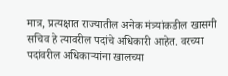मात्र, प्रत्यक्षात राज्यातील अनेक मंत्र्यांकडील खासगी सचिव हे त्यावरील पदांचे अधिकारी आहेत. वरच्या पदांवरील अधिकाऱ्यांना खालच्या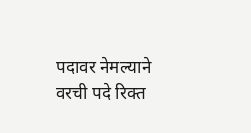पदावर नेमल्याने वरची पदे रिक्त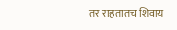तर राहतातच शिवाय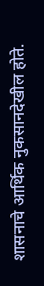शासनाचे आर्थिक नुकसानदेखील होते.